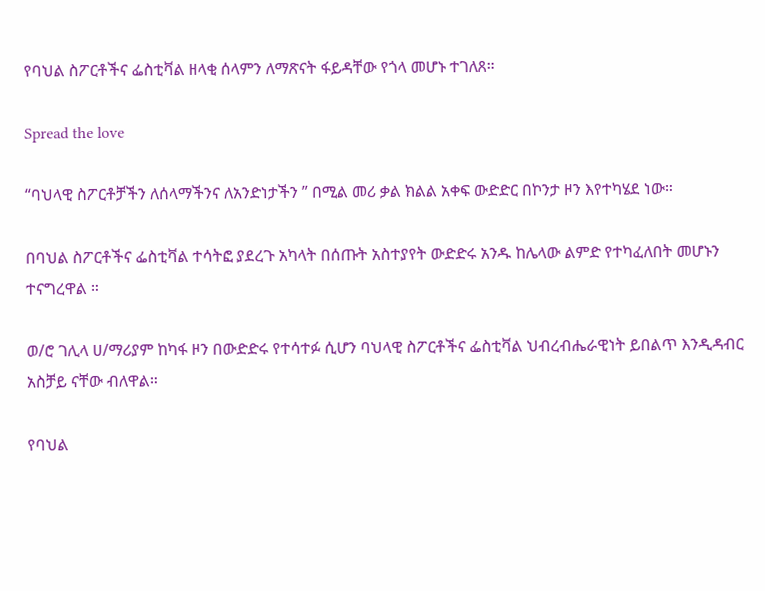የባህል ስፖርቶችና ፌስቲቫል ዘላቂ ሰላምን ለማጽናት ፋይዳቸው የጎላ መሆኑ ተገለጸ።

Spread the love

“ባህላዊ ስፖርቶቻችን ለሰላማችንና ለአንድነታችን ” በሚል መሪ ቃል ክልል አቀፍ ውድድር በኮንታ ዞን እየተካሄደ ነው።

በባህል ስፖርቶችና ፌስቲቫል ተሳትፎ ያደረጉ አካላት በሰጡት አስተያየት ውድድሩ አንዱ ከሌላው ልምድ የተካፈለበት መሆኑን ተናግረዋል ።

ወ/ሮ ገሊላ ሀ/ማሪያም ከካፋ ዞን በውድድሩ የተሳተፉ ሲሆን ባህላዊ ስፖርቶችና ፌስቲቫል ህብረብሔራዊነት ይበልጥ እንዲዳብር አስቻይ ናቸው ብለዋል።

የባህል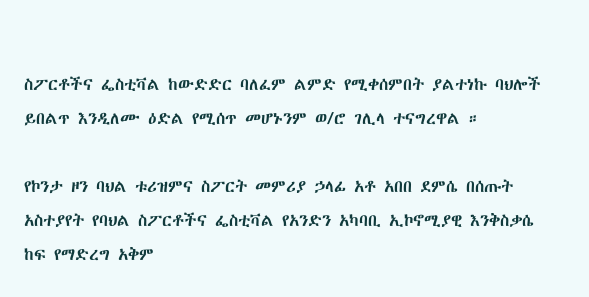ስፖርቶችና ፌስቲቫል ከውድድር ባለፈም ልምድ የሚቀሰምበት ያልተነኩ ባህሎች ይበልጥ እንዲለሙ ዕድል የሚሰጥ መሆኑንም ወ/ሮ ገሊላ ተናግረዋል ።

የኮንታ ዞን ባህል ቱሪዝምና ስፖርት መምሪያ ኃላፊ አቶ አበበ ደምሴ በሰጡት አስተያየት የባህል ስፖርቶችና ፌስቲቫል የአንድን አካባቢ ኢኮኖሚያዊ እንቅስቃሴ ከፍ የማድረግ አቅም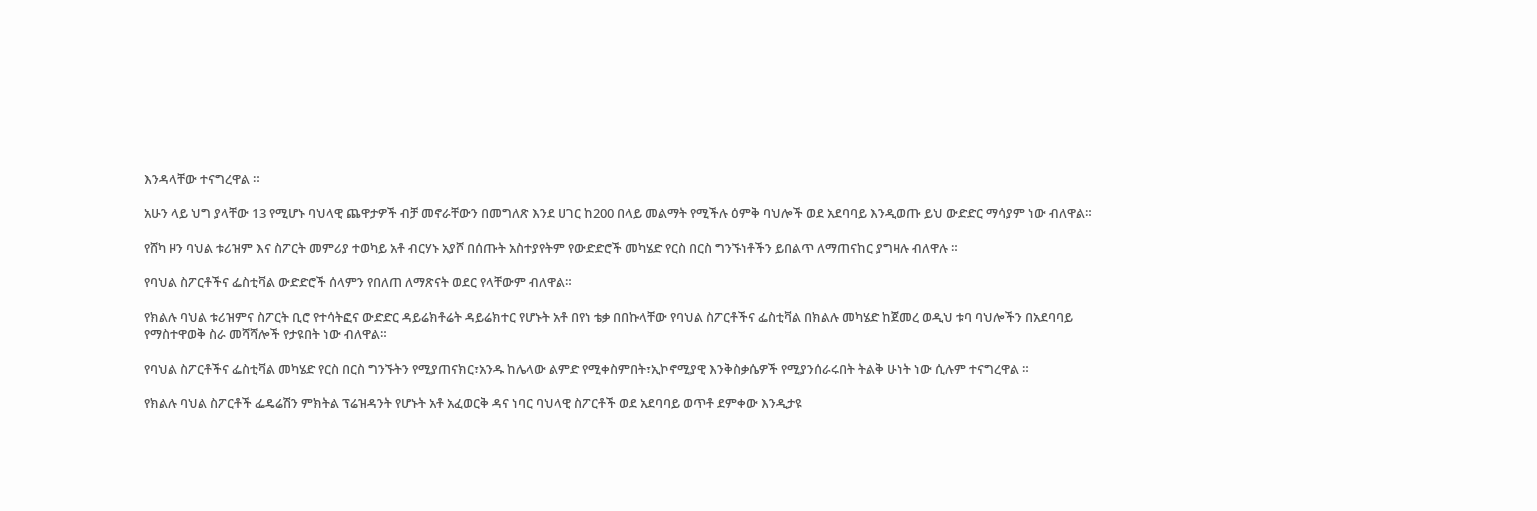እንዳላቸው ተናግረዋል ።

አሁን ላይ ህግ ያላቸው 13 የሚሆኑ ባህላዊ ጨዋታዎች ብቻ መኖራቸውን በመግለጽ እንደ ሀገር ከ200 በላይ መልማት የሚችሉ ዕምቅ ባህሎች ወደ አደባባይ እንዲወጡ ይህ ውድድር ማሳያም ነው ብለዋል።

የሸካ ዞን ባህል ቱሪዝም እና ስፖርት መምሪያ ተወካይ አቶ ብርሃኑ አያሾ በሰጡት አስተያየትም የውድድሮች መካሄድ የርስ በርስ ግንኙነቶችን ይበልጥ ለማጠናከር ያግዛሉ ብለዋሉ ።

የባህል ስፖርቶችና ፌስቲቫል ውድድሮች ሰላምን የበለጠ ለማጽናት ወደር የላቸውም ብለዋል።

የክልሉ ባህል ቱሪዝምና ስፖርት ቢሮ የተሳትፎና ውድድር ዳይሬክቶሬት ዳይሬክተር የሆኑት አቶ በየነ ቴቃ በበኩላቸው የባህል ስፖርቶችና ፌስቲቫል በክልሉ መካሄድ ከጀመረ ወዲህ ቱባ ባህሎችን በአደባባይ የማስተዋወቅ ስራ መሻሻሎች የታዩበት ነው ብለዋል።

የባህል ስፖርቶችና ፌስቲቫል መካሄድ የርስ በርስ ግንኙትን የሚያጠናክር፣አንዱ ከሌላው ልምድ የሚቀስምበት፣ኢኮኖሚያዊ እንቅስቃሴዎች የሚያንሰራሩበት ትልቅ ሁነት ነው ሲሉም ተናግረዋል ።

የክልሉ ባህል ስፖርቶች ፌዴሬሽን ምክትል ፕሬዝዳንት የሆኑት አቶ አፈወርቅ ዳና ነባር ባህላዊ ስፖርቶች ወደ አደባባይ ወጥቶ ደምቀው እንዲታዩ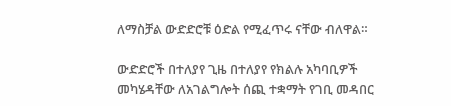ለማስቻል ውድድሮቹ ዕድል የሚፈጥሩ ናቸው ብለዋል።

ውድድሮች በተለያየ ጊዜ በተለያየ የክልሉ አካባቢዎች መካሄዳቸው ለአገልግሎት ሰጪ ተቋማት የገቢ መዳበር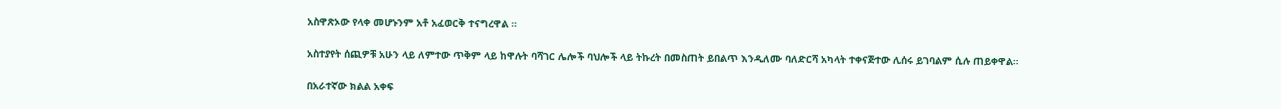አስዋጽኦው የላቀ መሆኑንም አቶ አፈወርቅ ተናግረዋል ።

አስተያየት ሰጪዎቹ አሁን ላይ ለምተው ጥቅም ላይ ከዋሉት ባሻገር ሌሎች ባህሎች ላይ ትኩረት በመስጠት ይበልጥ እንዲለሙ ባለድርሻ አካላት ተቀናጅተው ሊሰሩ ይገባልም ሲሉ ጠይቀዋል።

በአራተኛው ክልል አቀፍ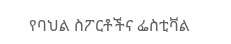የባህል ስፖርቶችና ፌስቲቫል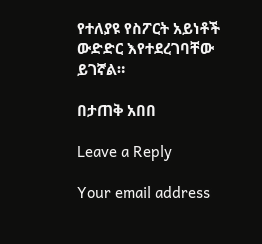የተለያዩ የስፖርት አይነቶች ውድድር እየተደረገባቸው ይገኛል።

በታጠቅ አበበ

Leave a Reply

Your email address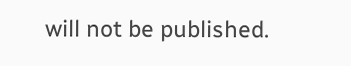will not be published.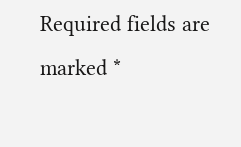Required fields are marked *